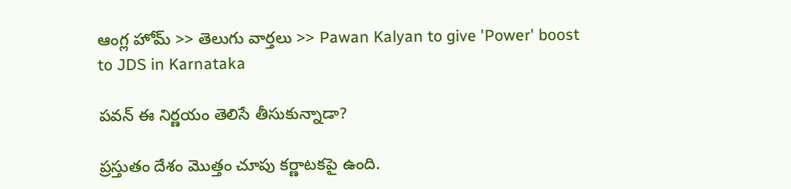ఆంగ్ల హోమ్ >> తెలుగు వార్తలు >> Pawan Kalyan to give 'Power' boost to JDS in Karnataka

పవన్‌ ఈ నిర్ణయం తెలిసే తీసుకున్నాడా?

ప్రస్తుతం దేశం మొత్తం చూపు కర్ణాటకపై ఉంది.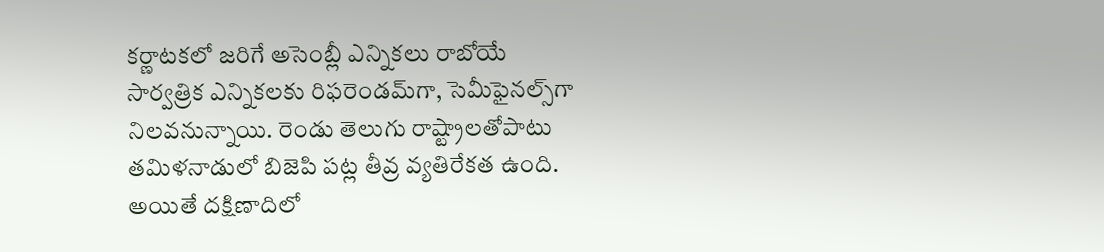కర్ణాటకలో జరిగే అసెంబ్లీ ఎన్నికలు రాబోయే సార్వత్రిక ఎన్నికలకు రిఫరెండమ్‌గా, సెమీఫైనల్స్‌గా నిలవనున్నాయి. రెండు తెలుగు రాష్ట్రాలతోపాటు తమిళనాడులో బిజెపి పట్ల తీవ్ర వ్యతిరేకత ఉంది. అయితే దక్షిణాదిలో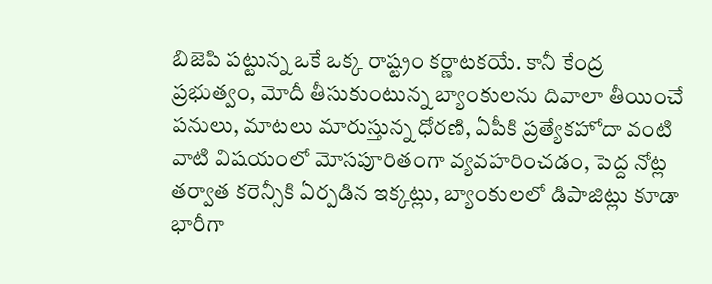బిజెపి పట్టున్న ఒకే ఒక్క రాష్ట్రం కర్ణాటకయే. కానీ కేంద్ర ప్రభుత్వం, మోదీ తీసుకుంటున్న బ్యాంకులను దివాలా తీయించే పనులు, మాటలు మారుస్తున్న ధోరణి, ఏపీకి ప్రత్యేకహోదా వంటి వాటి విషయంలో మోసపూరితంగా వ్యవహరించడం, పెద్ద నోట్ల తర్వాత కరెన్సీకి ఏర్పడిన ఇక్కట్లు, బ్యాంకులలో డిపాజిట్లు కూడా భారీగా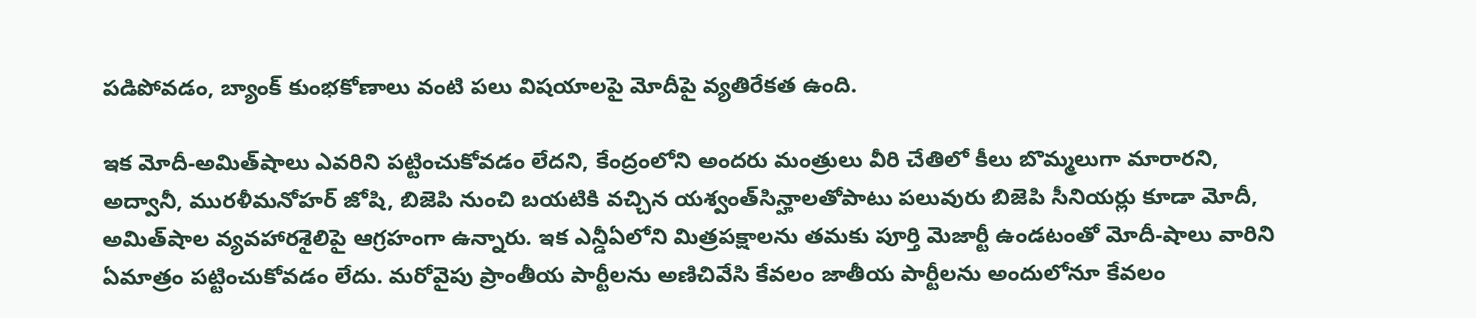పడిపోవడం, బ్యాంక్‌ కుంభకోణాలు వంటి పలు విషయాలపై మోదీపై వ్యతిరేకత ఉంది.

ఇక మోదీ-అమిత్‌షాలు ఎవరిని పట్టించుకోవడం లేదని, కేంద్రంలోని అందరు మంత్రులు వీరి చేతిలో కీలు బొమ్మలుగా మారారని, అద్వానీ, మురళీమనోహర్‌ జోషి, బిజెపి నుంచి బయటికి వచ్చిన యశ్వంత్‌సిన్హాలతోపాటు పలువురు బిజెపి సీనియర్లు కూడా మోదీ, అమిత్‌షాల వ్యవహారశైలిపై ఆగ్రహంగా ఉన్నారు. ఇక ఎన్డీఏలోని మిత్రపక్షాలను తమకు పూర్తి మెజార్టీ ఉండటంతో మోదీ-షాలు వారిని ఏమాత్రం పట్టించుకోవడం లేదు. మరోవైపు ప్రాంతీయ పార్టీలను అణిచివేసి కేవలం జాతీయ పార్టీలను అందులోనూ కేవలం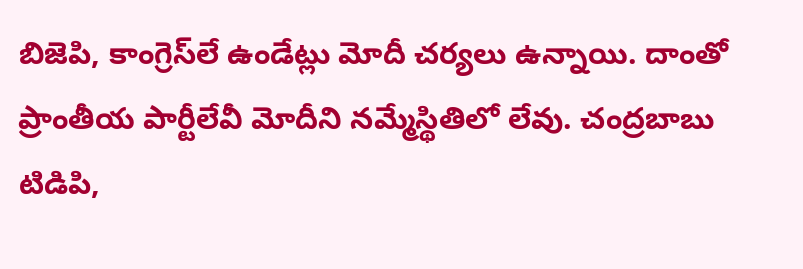బిజెపి, కాంగ్రెస్‌లే ఉండేట్లు మోదీ చర్యలు ఉన్నాయి. దాంతో ప్రాంతీయ పార్టీలేవీ మోదీని నమ్మేస్థితిలో లేవు. చంద్రబాబు టిడిపి,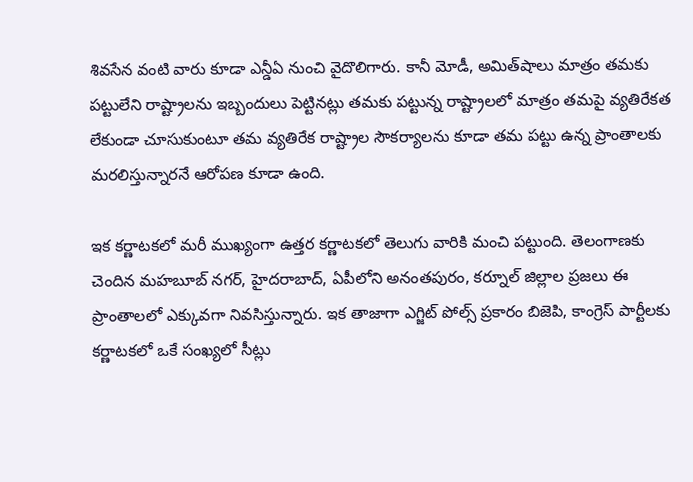శివసేన వంటి వారు కూడా ఎన్డీఏ నుంచి వైదొలిగారు. కానీ మోడీ, అమిత్‌షాలు మాత్రం తమకు పట్టులేని రాష్ట్రాలను ఇబ్బందులు పెట్టినట్లు తమకు పట్టున్న రాష్ట్రాలలో మాత్రం తమపై వ్యతిరేకత లేకుండా చూసుకుంటూ తమ వ్యతిరేక రాష్ట్రాల సౌకర్యాలను కూడా తమ పట్టు ఉన్న ప్రాంతాలకు మరలిస్తున్నారనే ఆరోపణ కూడా ఉంది.

ఇక కర్ణాటకలో మరీ ముఖ్యంగా ఉత్తర కర్ణాటకలో తెలుగు వారికి మంచి పట్టుంది. తెలంగాణకు చెందిన మహబూబ్‌ నగర్‌, హైదరాబాద్‌, ఏపీలోని అనంతపురం, కర్నూల్‌ జిల్లాల ప్రజలు ఈ ప్రాంతాలలో ఎక్కువగా నివసిస్తున్నారు. ఇక తాజాగా ఎగ్జిట్‌ పోల్స్‌ ప్రకారం బిజెపి, కాంగ్రెస్‌ పార్టీలకు కర్ణాటకలో ఒకే సంఖ్యలో సీట్లు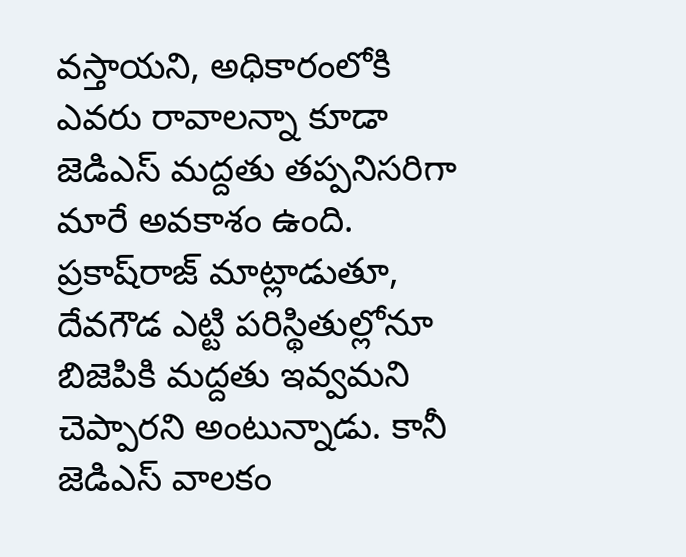వస్తాయని, అధికారంలోకి ఎవరు రావాలన్నా కూడా జెడిఎస్‌ మద్దతు తప్పనిసరిగా మారే అవకాశం ఉంది. ప్రకాష్‌రాజ్‌ మాట్లాడుతూ, దేవగౌడ ఎట్టి పరిస్థితుల్లోనూ బిజెపికి మద్దతు ఇవ్వమని చెప్పారని అంటున్నాడు. కానీ జెడిఎస్‌ వాలకం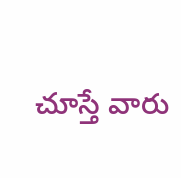చూస్తే వారు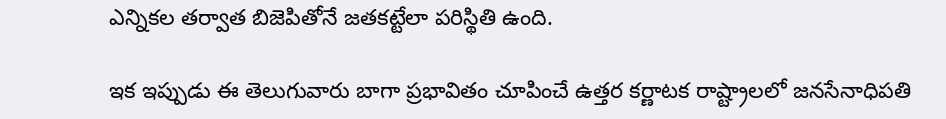ఎన్నికల తర్వాత బిజెపితోనే జతకట్టేలా పరిస్థితి ఉంది.

ఇక ఇప్పుడు ఈ తెలుగువారు బాగా ప్రభావితం చూపించే ఉత్తర కర్ణాటక రాష్ట్రాలలో జనసేనాధిపతి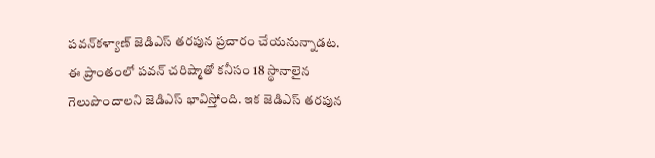పవన్‌కళ్యాణ్‌ జెడిఎస్‌ తరపున ప్రచారం చేయనున్నాడట. ఈ ప్రాంతంలో పవన్‌ చరిష్మాతో కనీసం 18 స్థానాలైన గెలుపొందాలని జెడిఎస్‌ భావిస్తోంది. ఇక జెడిఎస్‌ తరపున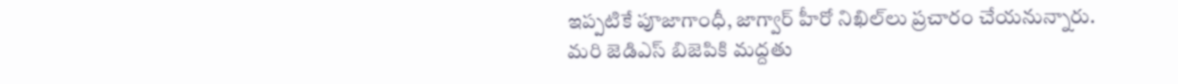ఇప్పటికే పూజాగాంధీ, జాగ్వార్‌ హీరో నిఖిల్‌లు ప్రచారం చేయనున్నారు. మరి జెడిఎస్‌ బిజెపికి మద్దతు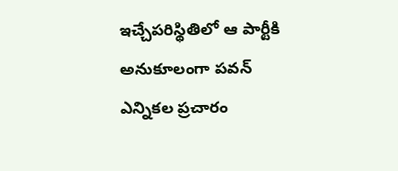ఇచ్చేపరిస్థితిలో ఆ పార్టీకి అనుకూలంగా పవన్‌ ఎన్నికల ప్రచారం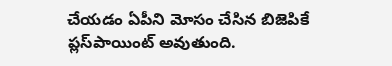చేయడం ఏపీని మోసం చేసిన బిజెపికే ప్లస్‌పాయింట్‌ అవుతుంది.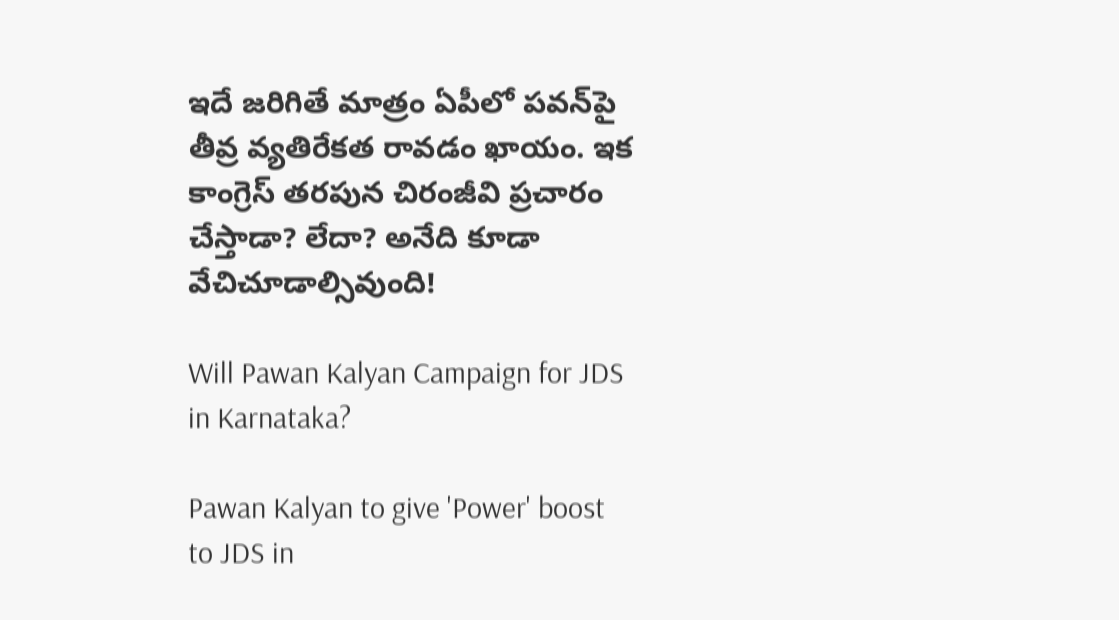ఇదే జరిగితే మాత్రం ఏపీలో పవన్‌పై తీవ్ర వ్యతిరేకత రావడం ఖాయం. ఇక కాంగ్రెస్‌ తరపున చిరంజీవి ప్రచారం చేస్తాడా? లేదా? అనేది కూడా వేచిచూడాల్సివుంది!

Will Pawan Kalyan Campaign for JDS in Karnataka?

Pawan Kalyan to give 'Power' boost to JDS in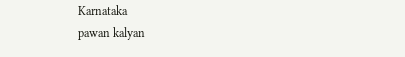Karnataka
pawan kalyan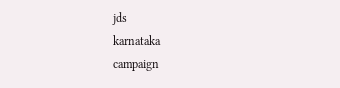jds
karnataka
campaign